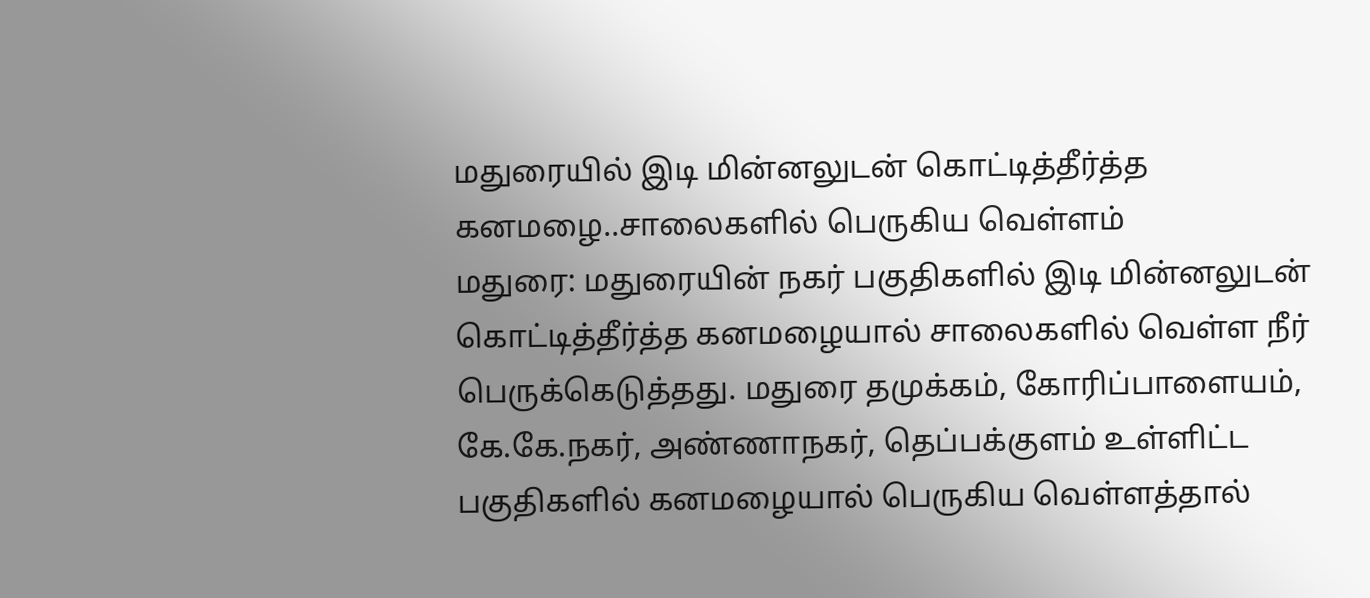மதுரையில் இடி மின்னலுடன் கொட்டித்தீர்த்த கனமழை..சாலைகளில் பெருகிய வெள்ளம்
மதுரை: மதுரையின் நகர் பகுதிகளில் இடி மின்னலுடன் கொட்டித்தீர்த்த கனமழையால் சாலைகளில் வெள்ள நீர் பெருக்கெடுத்தது. மதுரை தமுக்கம், கோரிப்பாளையம், கே.கே.நகர், அண்ணாநகர், தெப்பக்குளம் உள்ளிட்ட பகுதிகளில் கனமழையால் பெருகிய வெள்ளத்தால்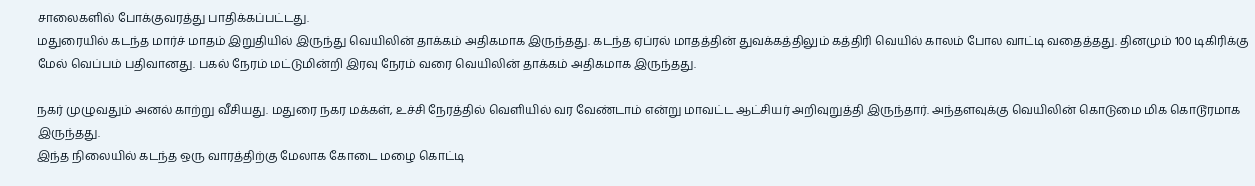சாலைகளில் போக்குவரத்து பாதிக்கப்பட்டது.
மதுரையில் கடந்த மார்ச் மாதம் இறுதியில் இருந்து வெயிலின் தாக்கம் அதிகமாக இருந்தது. கடந்த ஏப்ரல் மாதத்தின் துவக்கத்திலும் கத்திரி வெயில் காலம் போல வாட்டி வதைத்தது. தினமும் 100 டிகிரிக்கு மேல் வெப்பம் பதிவானது. பகல் நேரம் மட்டுமின்றி இரவு நேரம் வரை வெயிலின் தாக்கம் அதிகமாக இருந்தது.

நகர் முழுவதும் அனல் காற்று வீசியது. மதுரை நகர மக்கள், உச்சி நேரத்தில் வெளியில் வர வேண்டாம் என்று மாவட்ட ஆட்சியர் அறிவுறுத்தி இருந்தார். அந்தளவுக்கு வெயிலின் கொடுமை மிக கொடூரமாக இருந்தது.
இந்த நிலையில் கடந்த ஒரு வாரத்திற்கு மேலாக கோடை மழை கொட்டி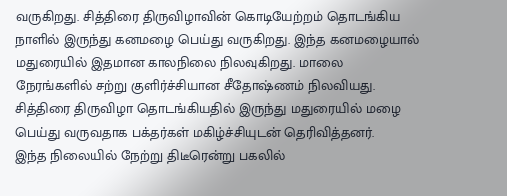வருகிறது. சித்திரை திருவிழாவின் கொடியேற்றம் தொடங்கிய நாளில் இருந்து கனமழை பெய்து வருகிறது. இந்த கனமழையால் மதுரையில் இதமான காலநிலை நிலவுகிறது. மாலை நேரங்களில் சற்று குளிர்ச்சியான சீதோஷ்ணம் நிலவியது. சித்திரை திருவிழா தொடங்கியதில் இருந்து மதுரையில் மழை பெய்து வருவதாக பக்தர்கள் மகிழ்ச்சியுடன் தெரிவித்தனர்.
இந்த நிலையில் நேற்று திடீரென்று பகலில்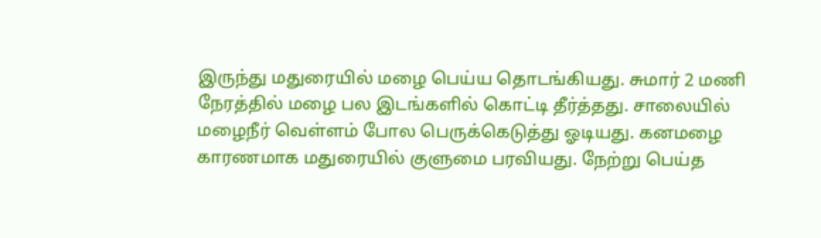இருந்து மதுரையில் மழை பெய்ய தொடங்கியது. சுமார் 2 மணி நேரத்தில் மழை பல இடங்களில் கொட்டி தீர்த்தது. சாலையில் மழைநீர் வெள்ளம் போல பெருக்கெடுத்து ஓடியது. கனமழை காரணமாக மதுரையில் குளுமை பரவியது. நேற்று பெய்த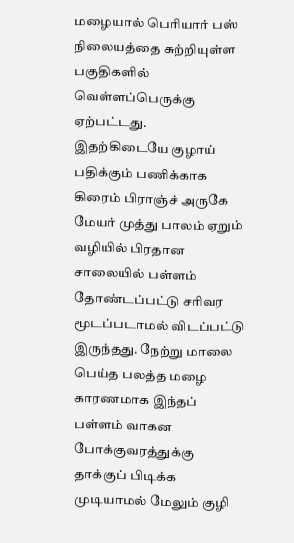மழையால் பெரியார் பஸ் நிலையத்தை சுற்றியுள்ள பகுதிகளில் வெள்ளப்பெருக்கு ஏற்பட்டது.
இதற்கிடையே குழாய் பதிக்கும் பணிக்காக கிரைம் பிராஞ்ச் அருகே மேயர் முத்து பாலம் ஏறும் வழியில் பிரதான சாலையில் பள்ளம் தோண்டப்பட்டு சரிவர மூடப்படாமல் விடப்பட்டு இருந்தது. நேற்று மாலை பெய்த பலத்த மழை காரணமாக இந்தப் பள்ளம் வாகன போக்குவரத்துக்கு தாக்குப் பிடிக்க முடியாமல் மேலும் குழி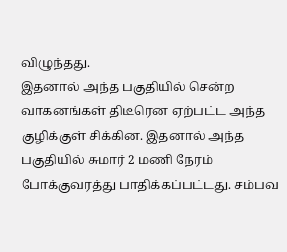விழுந்தது.
இதனால் அந்த பகுதியில் சென்ற வாகனங்கள் திடீரென ஏற்பட்ட அந்த குழிக்குள் சிக்கின. இதனால் அந்த பகுதியில் சுமார் 2 மணி நேரம் போக்குவரத்து பாதிக்கப்பட்டது. சம்பவ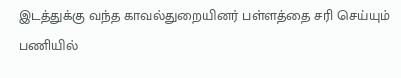இடத்துக்கு வந்த காவல்துறையினர் பள்ளத்தை சரி செய்யும் பணியில்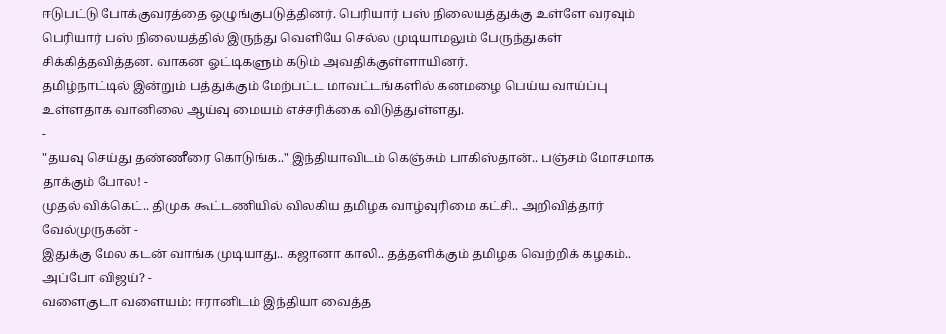ஈடுபட்டு போக்குவரத்தை ஒழுங்குபடுத்தினர். பெரியார் பஸ் நிலையத்துக்கு உள்ளே வரவும் பெரியார் பஸ் நிலையத்தில் இருந்து வெளியே செல்ல முடியாமலும் பேருந்துகள் சிக்கித்தவித்தன. வாகன ஓட்டிகளும் கடும் அவதிக்குள்ளாயினர்.
தமிழ்நாட்டில் இன்றும் பத்துக்கும் மேற்பட்ட மாவட்டங்களில் கனமழை பெய்ய வாய்ப்பு உள்ளதாக வானிலை ஆய்வு மையம் எச்சரிக்கை விடுத்துள்ளது.
-
"தயவு செய்து தண்ணீரை கொடுங்க.." இந்தியாவிடம் கெஞ்சும் பாகிஸ்தான்.. பஞ்சம் மோசமாக தாக்கும் போல! -
முதல் விக்கெட்.. திமுக கூட்டணியில் விலகிய தமிழக வாழ்வுரிமை கட்சி.. அறிவித்தார் வேல்முருகன் -
இதுக்கு மேல கடன் வாங்க முடியாது.. கஜானா காலி.. தத்தளிக்கும் தமிழக வெற்றிக் கழகம்.. அப்போ விஜய்? -
வளைகுடா வளையம்: ஈரானிடம் இந்தியா வைத்த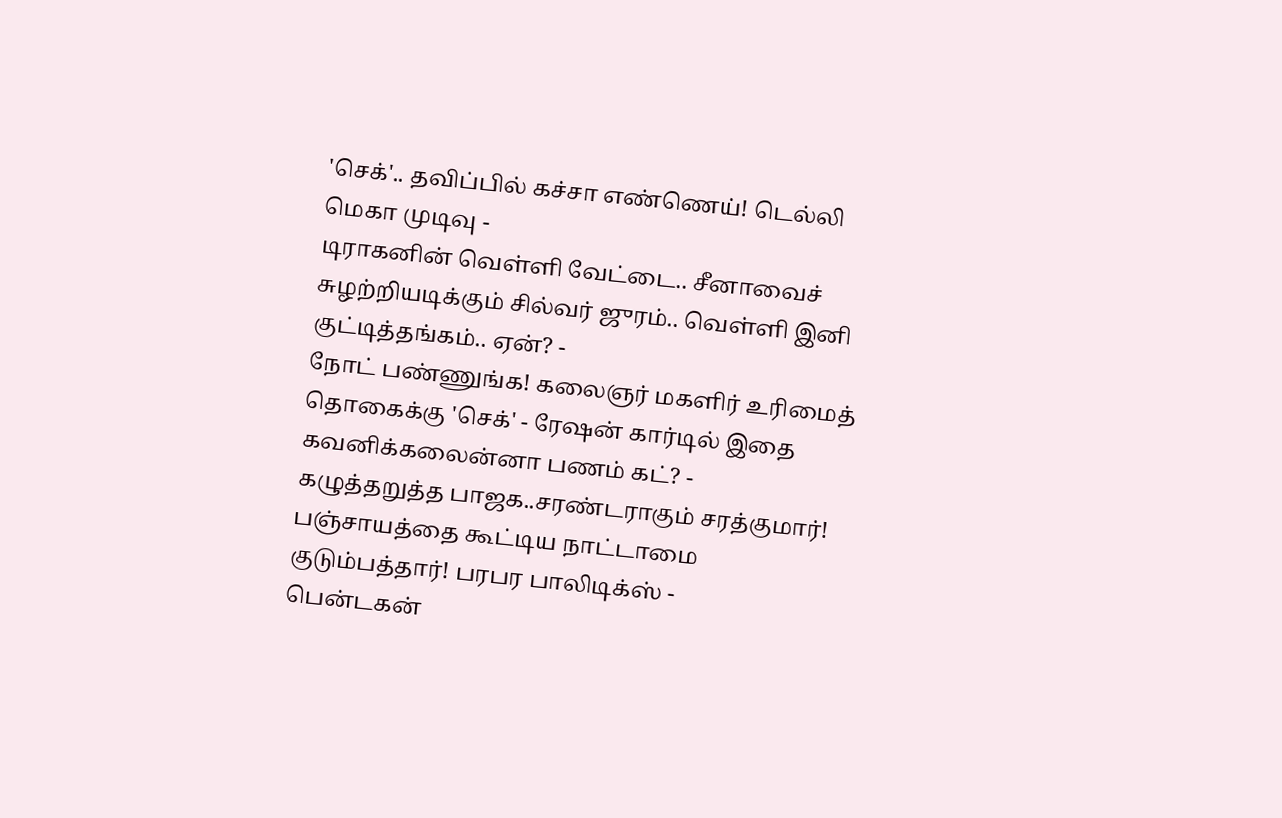'செக்'.. தவிப்பில் கச்சா எண்ணெய்! டெல்லி மெகா முடிவு -
டிராகனின் வெள்ளி வேட்டை.. சீனாவைச் சுழற்றியடிக்கும் சில்வர் ஜுரம்.. வெள்ளி இனி குட்டித்தங்கம்.. ஏன்? -
நோட் பண்ணுங்க! கலைஞர் மகளிர் உரிமைத் தொகைக்கு 'செக்' - ரேஷன் கார்டில் இதை கவனிக்கலைன்னா பணம் கட்? -
கழுத்தறுத்த பாஜக..சரண்டராகும் சரத்குமார்! பஞ்சாயத்தை கூட்டிய நாட்டாமை குடும்பத்தார்! பரபர பாலிடிக்ஸ் -
பென்டகன்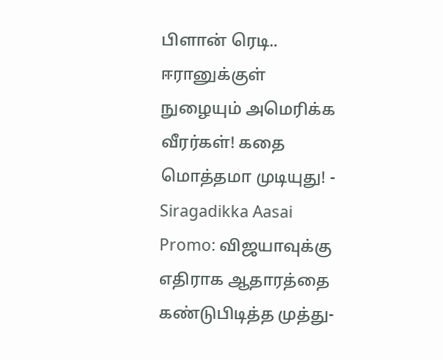பிளான் ரெடி.. ஈரானுக்குள் நுழையும் அமெரிக்க வீரர்கள்! கதை மொத்தமா முடியுது! -
Siragadikka Aasai Promo: விஜயாவுக்கு எதிராக ஆதாரத்தை கண்டுபிடித்த முத்து-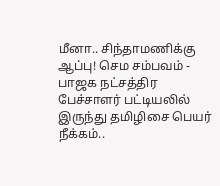மீனா.. சிந்தாமணிக்கு ஆப்பு! செம சம்பவம் -
பாஜக நட்சத்திர பேச்சாளர் பட்டியலில் இருந்து தமிழிசை பெயர் நீக்கம்..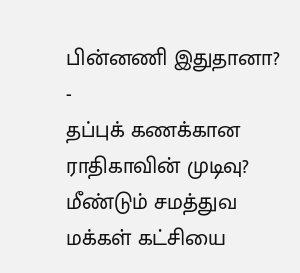பின்னணி இதுதானா? -
தப்புக் கணக்கான ராதிகாவின் முடிவு? மீண்டும் சமத்துவ மக்கள் கட்சியை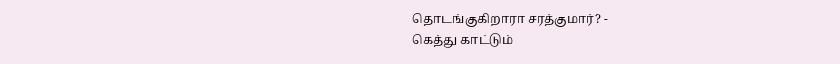தொடங்குகிறாரா சரத்குமார்? -
கெத்து காட்டும்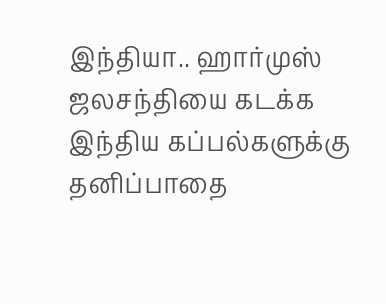இந்தியா.. ஹார்முஸ் ஜலசந்தியை கடக்க இந்திய கப்பல்களுக்கு தனிப்பாதை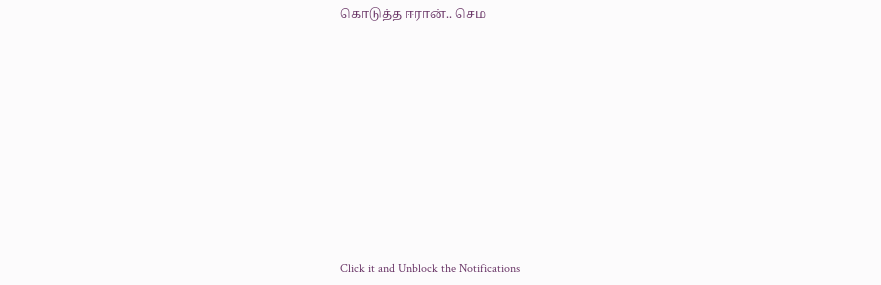கொடுத்த ஈரான்.. செம












Click it and Unblock the Notifications